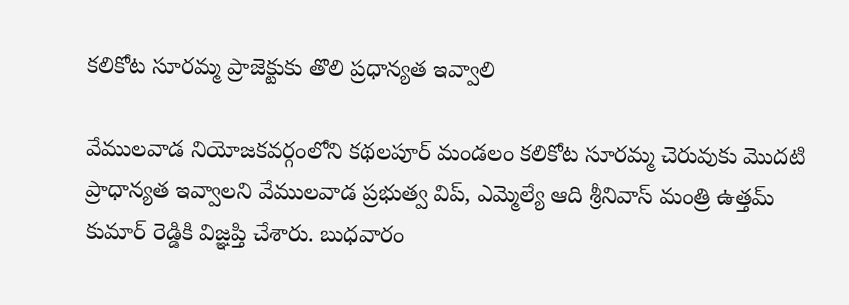కలికోట సూరమ్మ ప్రాజెక్టుకు తొలి ప్రధాన్యత ఇవ్వాలి

వేములవాడ నియోజకవర్గంలోని కథలపూర్ మండలం కలికోట సూరమ్మ చెరువుకు మొదటి ప్రాధాన్యత ఇవ్వాలని వేములవాడ ప్రభుత్వ విప్, ఎమ్మెల్యే ఆది శ్రీనివాస్ మంత్రి ఉత్తమ్ కుమార్ రెడ్డికి విజ్ఞప్తి చేశారు. బుధవారం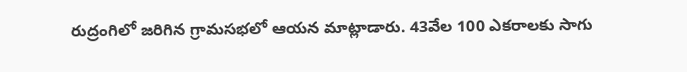రుద్రంగిలో జరిగిన గ్రామసభలో ఆయన మాట్లాడారు. 43వేల 100 ఎకరాలకు సాగు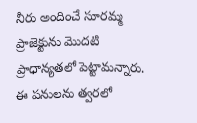నీరు అందించే సూరమ్మ ప్రాజెక్టును మొదటి ప్రాధాన్యతలో పెట్టామన్నారు. ఈ పనులను త్వరలో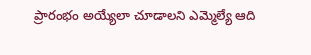ప్రారంభం అయ్యేలా చూడాలని ఎమ్మెల్యే ఆది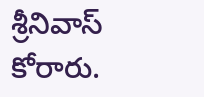శ్రీనివాస్ కోరారు.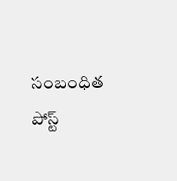సంబంధిత పోస్ట్